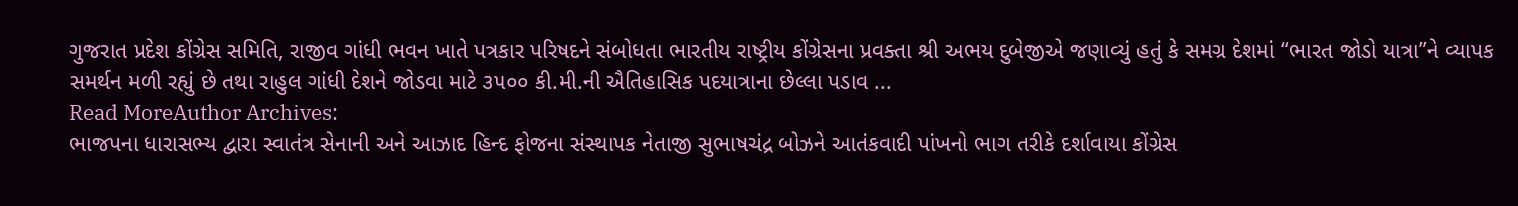ગુજરાત પ્રદેશ કોંગ્રેસ સમિતિ, રાજીવ ગાંધી ભવન ખાતે પત્રકાર પરિષદને સંબોધતા ભારતીય રાષ્ટ્રીય કોંગ્રેસના પ્રવક્તા શ્રી અભય દુબેજીએ જણાવ્યું હતું કે સમગ્ર દેશમાં “ભારત જોડો યાત્રા”ને વ્યાપક સમર્થન મળી રહ્યું છે તથા રાહુલ ગાંધી દેશને જોડવા માટે ૩૫૦૦ કી.મી.ની ઐતિહાસિક પદયાત્રાના છેલ્લા પડાવ ...
Read MoreAuthor Archives:
ભાજપના ધારાસભ્ય દ્વારા સ્વાતંત્ર સેનાની અને આઝાદ હિન્દ ફોજના સંસ્થાપક નેતાજી સુભાષચંદ્ર બોઝને આતંકવાદી પાંખનો ભાગ તરીકે દર્શાવાયા કોંગ્રેસ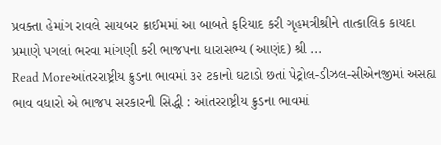પ્રવક્તા હેમાંગ રાવલે સાયબર ક્રાઈમમાં આ બાબતે ફરિયાદ કરી ગૃહમત્રીશ્રીને તાત્કાલિક કાયદા પ્રમાણે પગલાં ભરવા માંગણી કરી ભાજપના ધારાસભ્ય (આણંદ) શ્રી ...
Read Moreઆંતરરાષ્ટ્રીય ક્રુડના ભાવમાં ૩૨ ટકાનો ઘટાડો છતાં પેટ્રોલ-ડીઝલ-સીએનજીમાં અસહ્ય ભાવ વધારો એ ભાજપ સરકારની સિદ્ધી : આંતરરાષ્ટ્રીય ક્રુડના ભાવમાં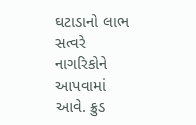ઘટાડાનો લાભ સત્વરે નાગરિકોને આપવામાં આવે. ક્રુડ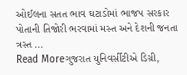ઓઈલના સતત ભાવ ઘટાડોમાં ભાજપ સરકાર પોતાની તિજોરી ભરવામાં મસ્ત અને દેશની જનતા ત્રસ્ત ...
Read Moreગુજરાત યુનિવર્સીટીએ ડિગ્રી,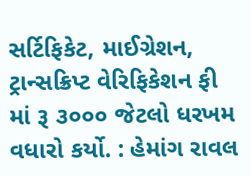સર્ટિફિકેટ, માઈગ્રેશન, ટ્રાન્સક્રિપ્ટ વેરિફિકેશન ફી માં રૂ ૩૦૦૦ જેટલો ધરખમ વધારો કર્યો. : હેમાંગ રાવલ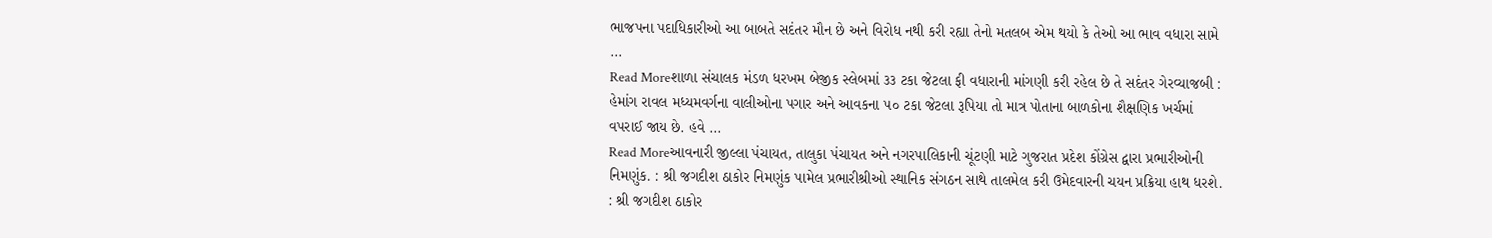ભાજપના પદાધિકારીઓ આ બાબતે સદંતર મૌન છે અને વિરોધ નથી કરી રહ્યા તેનો મતલબ એમ થયો કે તેઓ આ ભાવ વધારા સામે ...
Read Moreશાળા સંચાલક મંડળ ધરખમ બેજીક સ્લેબમાં ૩૩ ટકા જેટલા ફી વધારાની માંગણી કરી રહેલ છે તે સદંતર ગેરવ્યાજબી : હેમાંગ રાવલ મધ્યમવર્ગના વાલીઓના પગાર અને આવકના ૫૦ ટકા જેટલા રૂપિયા તો માત્ર પોતાના બાળકોના શૈક્ષણિક ખર્ચમાં વપરાઈ જાય છે. હવે ...
Read Moreઆવનારી જીલ્લા પંચાયત, તાલુકા પંચાયત અને નગરપાલિકાની ચૂંટણી માટે ગુજરાત પ્રદેશ કોંગ્રેસ દ્વારા પ્રભારીઓની નિમણુંક. : શ્રી જગદીશ ઠાકોર નિમણુંક પામેલ પ્રભારીશ્રીઓ સ્થાનિક સંગઠન સાથે તાલમેલ કરી ઉમેદવારની ચયન પ્રક્રિયા હાથ ધરશે. : શ્રી જગદીશ ઠાકોર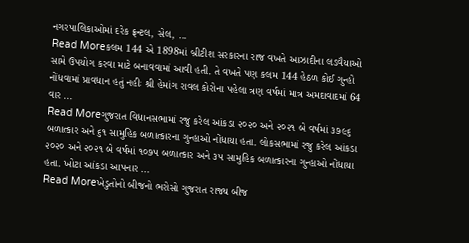નગરપાલિકાઓમાં દરેક ફ્રન્ટલ, સેલ, ...
Read Moreકલમ 144 એ 1898માં બ્રીટીશ સરકારના રાજ વખતે આઝાદીના લડવૈયાઓ સામે ઉપયોગ કરવા માટે બનાવવામાં આવી હતી. તે વખતે પણ કલમ 144 હેઠળ કોઈ ગુન્હો નોંધવામાં પ્રાવધાન હતું નહીઃ શ્રી હેમાંગ રાવલ કોરોના પહેલા ત્રણ વર્ષમાં માત્ર અમદાવાદમાં 64 વાર ...
Read Moreગુજરાત વિધાનસભામાં રજુ કરેલ આંકડા ૨૦૨૦ અને ૨૦૨૧ બે વર્ષમાં ૩૭૯૬ બળાત્કાર અને ૬૧ સામુહિક બળાત્કારના ગુન્હાઓ નોંધાયા હતા. લોકસભામાં રજુ કરેલ આંકડા ૨૦૨૦ અને ૨૦૨૧ બે વર્ષમાં ૧૦૭૫ બળાત્કાર અને ૩૫ સામુહિક બળાત્કારના ગુન્હાઓ નોંધાયા હતા. ખોટા આંકડા આપનાર ...
Read Moreખેડુતોનો બીજનો ભરોસો ગુજરાત રાજ્ય બીજ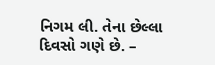નિગમ લી. તેના છેલ્લા દિવસો ગણે છે. –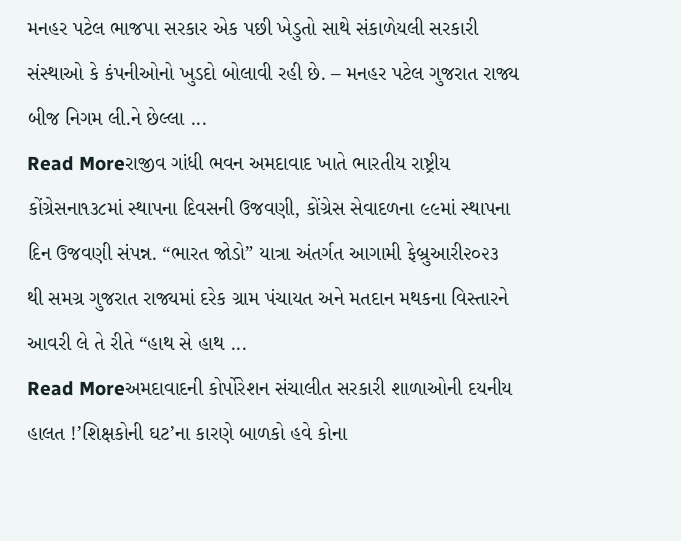મનહર પટેલ ભાજપા સરકાર એક પછી ખેડુતો સાથે સંકાળેયલી સરકારી સંસ્થાઓ કે કંપનીઓનો ખુડદો બોલાવી રહી છે. – મનહર પટેલ ગુજરાત રાજ્ય બીજ નિગમ લી.ને છેલ્લા ...
Read Moreરાજીવ ગાંધી ભવન અમદાવાદ ખાતે ભારતીય રાષ્ટ્રીય કોંગ્રેસના૧૩૮માં સ્થાપના દિવસની ઉજવણી, કોંગ્રેસ સેવાદળના ૯૯માં સ્થાપના દિન ઉજવણી સંપન્ન. “ભારત જોડો” યાત્રા અંતર્ગત આગામી ફેબ્રુઆરી૨૦૨૩ થી સમગ્ર ગુજરાત રાજ્યમાં દરેક ગ્રામ પંચાયત અને મતદાન મથકના વિસ્તારને આવરી લે તે રીતે “હાથ સે હાથ ...
Read Moreઅમદાવાદની કોર્પોરેશન સંચાલીત સરકારી શાળાઓની દયનીય હાલત !’શિક્ષકોની ઘટ’ના કારણે બાળકો હવે કોના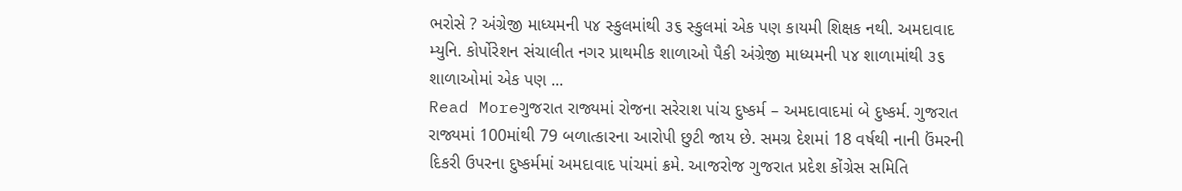ભરોસે ? અંગ્રેજી માધ્યમની ૫૪ સ્કુલમાંથી ૩૬ સ્કુલમાં એક પણ કાયમી શિક્ષક નથી. અમદાવાદ મ્યુનિ. કોર્પોરેશન સંચાલીત નગર પ્રાથમીક શાળાઓ પૈકી અંગ્રેજી માધ્યમની ૫૪ શાળામાંથી ૩૬ શાળાઓમાં એક પણ ...
Read Moreગુજરાત રાજ્યમાં રોજના સરેરાશ પાંચ દુષ્કર્મ – અમદાવાદમાં બે દુષ્કર્મ. ગુજરાત રાજ્યમાં 100માંથી 79 બળાત્કારના આરોપી છુટી જાય છે. સમગ્ર દેશમાં 18 વર્ષથી નાની ઉંમરની દિકરી ઉપરના દુષ્કર્મમાં અમદાવાદ પાંચમાં ક્રમે. આજરોજ ગુજરાત પ્રદેશ કોંગ્રેસ સમિતિ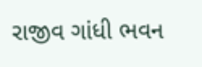રાજીવ ગાંધી ભવન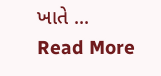ખાતે ...
Read More